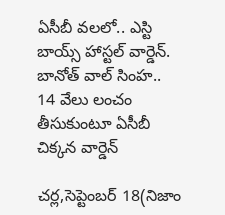ఏసీబీ వలలో.. ఎస్టి బాయ్స్ హాస్టల్ వార్డెన్. బానోత్ వాల్ సింహ..
14 వేలు లంచం తీసుకుంటూ ఏసీబీ చిక్కన వార్డెన్

చర్ల,సెప్టెంబర్ 18(నిజాం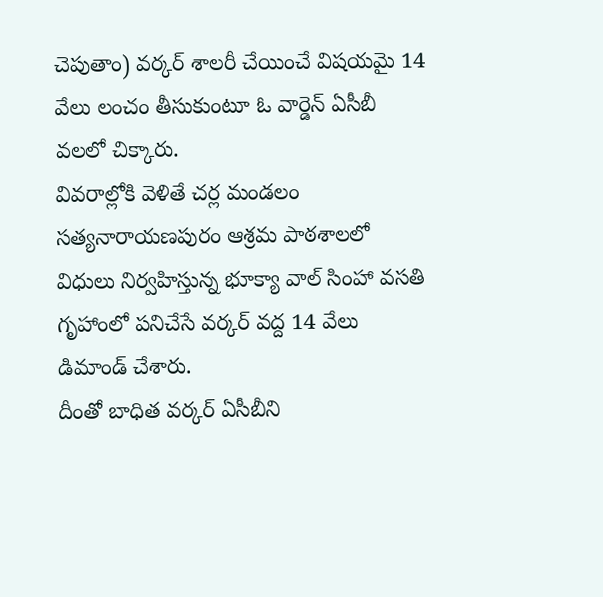చెపుతాం) వర్కర్ శాలరీ చేయించే విషయమై 14 వేలు లంచం తీసుకుంటూ ఓ వార్డెన్ ఏసీబీ వలలో చిక్కారు.
వివరాల్లోకి వెళితే చర్ల మండలం సత్యనారాయణపురం ఆశ్రమ పాఠశాలలో విధులు నిర్వహిస్తున్న భూక్యా వాల్ సింహా వసతి గృహాంలో పనిచేసే వర్కర్ వద్ద 14 వేలు డిమాండ్ చేశారు.
దీంతో బాధిత వర్కర్ ఏసీబీని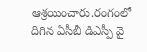ఆశ్రయించారు.రంగంలో దిగిన ఏసీబీ డిఎస్పీ వై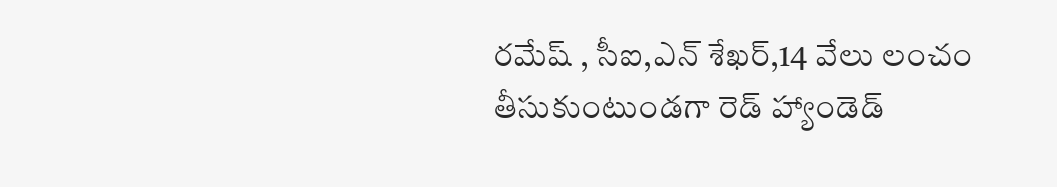రమేష్ , సీఐ,ఎన్ శేఖర్,14 వేలు లంచం తీసుకుంటుండగా రెడ్ హ్యాండెడ్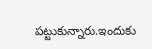పట్టుకున్నారు.ఇందుకు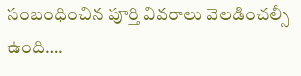సంబంధించిన పూర్తి వివరాలు వెలడించల్సీ ఉంది….